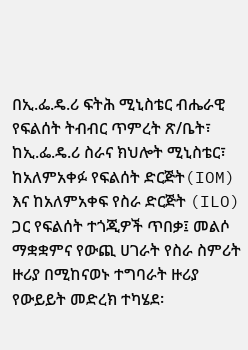በኢ.ፌ.ዴ.ሪ ፍትሕ ሚኒስቴር ብሔራዊ የፍልሰት ትብብር ጥምረት ጽ/ቤት፣ ከኢ.ፌ.ዴ.ሪ ስራና ክህሎት ሚኒስቴር፣ ከአለምአቀፉ የፍልሰት ድርጅት(IOM) እና ከአለምአቀፍ የስራ ድርጅት (ILO) ጋር የፍልሰት ተጎጂዎች ጥበቃ፤ መልሶ ማቋቋምና የውጪ ሀገራት የስራ ስምሪት ዙሪያ በሚከናወኑ ተግባራት ዙሪያ የውይይት መድረክ ተካሄደ፡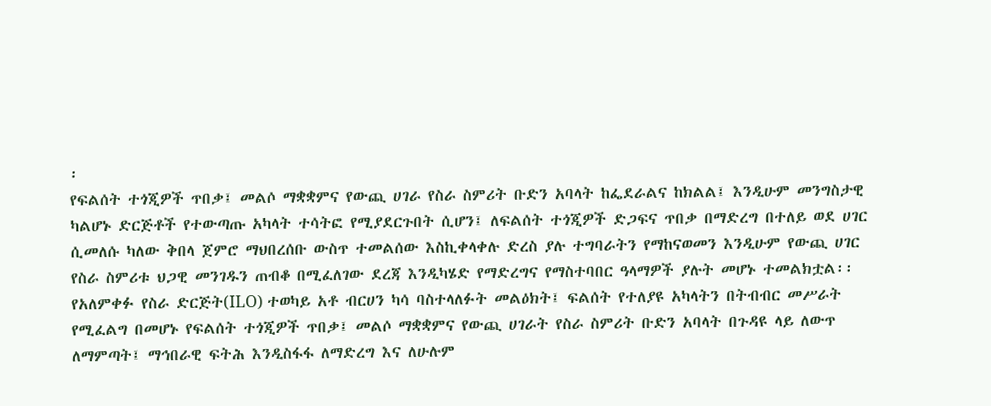፡
የፍልሰት ተጎጂዎች ጥበቃ፤ መልሶ ማቋቋምና የውጪ ሀገራ የስራ ስምሪት ቡድን አባላት ከፌደራልና ከክልል፤ እንዲሁም መንግስታዊ ካልሆኑ ድርጅቶች የተውጣጡ አካላት ተሳትፎ የሚያደርጉበት ሲሆን፤ ለፍልሰት ተጎጂዎች ድጋፍና ጥበቃ በማድረግ በተለይ ወደ ሀገር ሲመለሱ ካለው ቅበላ ጀምሮ ማህበረሰቡ ውስጥ ተመልሰው እስኪቀላቀሉ ድረስ ያሉ ተግባራትን የማከናወመን እንዲሁም የውጪ ሀገር የስራ ስምሪቱ ህጋዊ መንገዱን ጠብቆ በሚፈለገው ደረጃ እንዲካሄድ የማድረግና የማስተባበር ዓላማዎች ያሉት መሆኑ ተመልክቷል፡፡
የአለምቀፉ የስራ ድርጅት(ILO) ተወካይ አቶ ብርሀን ካሳ ባስተላለፉት መልዕክት፤ ፍልሰት የተለያዩ አካላትን በትብብር መሥራት የሚፈልግ በመሆኑ የፍልሰት ተጎጂዎች ጥበቃ፤ መልሶ ማቋቋምና የውጪ ሀገራት የስራ ስምሪት ቡድን አባላት በጉዳዩ ላይ ለውጥ ለማምጣት፤ ማኅበራዊ ፍትሕ እንዲስፋፋ ለማድረግ እና ለሁሉም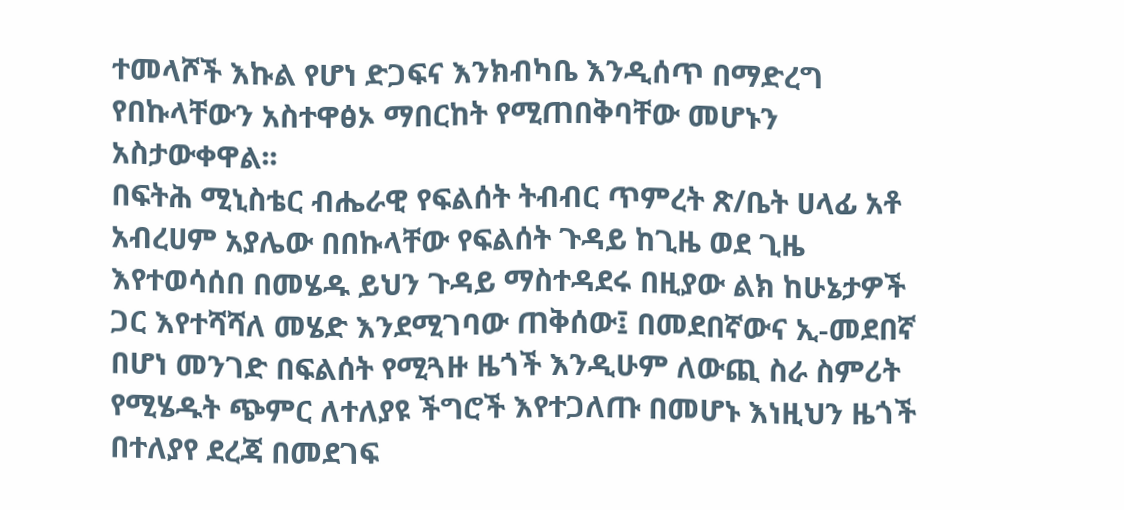ተመላሾች እኩል የሆነ ድጋፍና እንክብካቤ እንዲሰጥ በማድረግ የበኩላቸውን አስተዋፅኦ ማበርከት የሚጠበቅባቸው መሆኑን አስታውቀዋል፡፡
በፍትሕ ሚኒስቴር ብሔራዊ የፍልሰት ትብብር ጥምረት ጽ/ቤት ሀላፊ አቶ አብረሀም አያሌው በበኩላቸው የፍልሰት ጉዳይ ከጊዜ ወደ ጊዜ እየተወሳሰበ በመሄዱ ይህን ጉዳይ ማስተዳደሩ በዚያው ልክ ከሁኔታዎች ጋር እየተሻሻለ መሄድ እንደሚገባው ጠቅሰው፤ በመደበኛውና ኢ-መደበኛ በሆነ መንገድ በፍልሰት የሚጓዙ ዜጎች እንዲሁም ለውጪ ስራ ስምሪት የሚሄዱት ጭምር ለተለያዩ ችግሮች እየተጋለጡ በመሆኑ እነዚህን ዜጎች በተለያየ ደረጃ በመደገፍ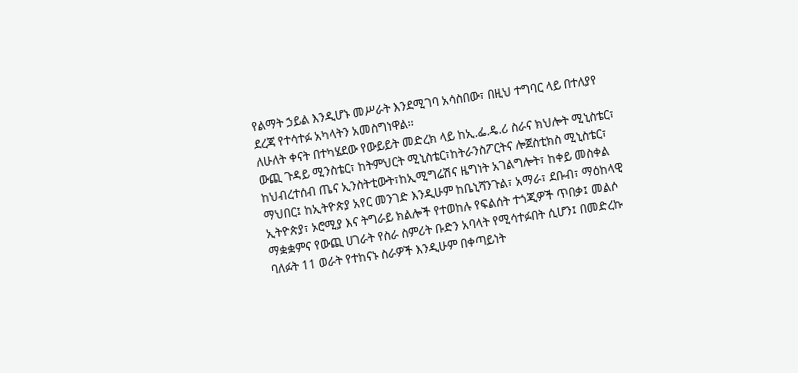የልማት ኃይል እንዲሆኑ መሥራት እንደሚገባ አሳስበው፣ በዚህ ተግባር ላይ በተለያየ ደረጃ የተሳተፉ አካላትን አመስግነዋል፡፡
ለሁለት ቀናት በተካሄደው የውይይት መድረክ ላይ ከኢ.ፌ.ዴ.ሪ ስራና ክህሎት ሚኒስቴር፣ ውጪ ጉዳይ ሚንስቴር፣ ከትምህርት ሚኒስቴር፣ከትራንስፖርትና ሎጀስቲክስ ሚኒስቴር፣ ከህብረተሰብ ጤና ኢንስትቲውት፣ከኢሚግሬሽና ዜግነት አገልግሎት፣ ከቀይ መስቀል ማህበር፤ ከኢትዮጵያ አየር መንገድ እንዲሁም ከቤኒሻንጉል፣ አማራ፣ ደቡብ፣ ማዕከላዊ ኢትዮጵያ፣ ኦሮሚያ እና ትግራይ ክልሎች የተወከሉ የፍልሰት ተጎጂዎች ጥበቃ፤ መልሶ ማቋቋምና የውጪ ሀገራት የስራ ስምሪት ቡድን አባላት የሚሳተፉበት ሲሆን፤ በመድረኩ ባለፉት 11 ወራት የተከናኑ ስራዎች እንዲሁም በቀጣይነት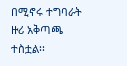በሚኖሩ ተግባራት ዙሪ አቅጣጫ ተስቷል፡፡